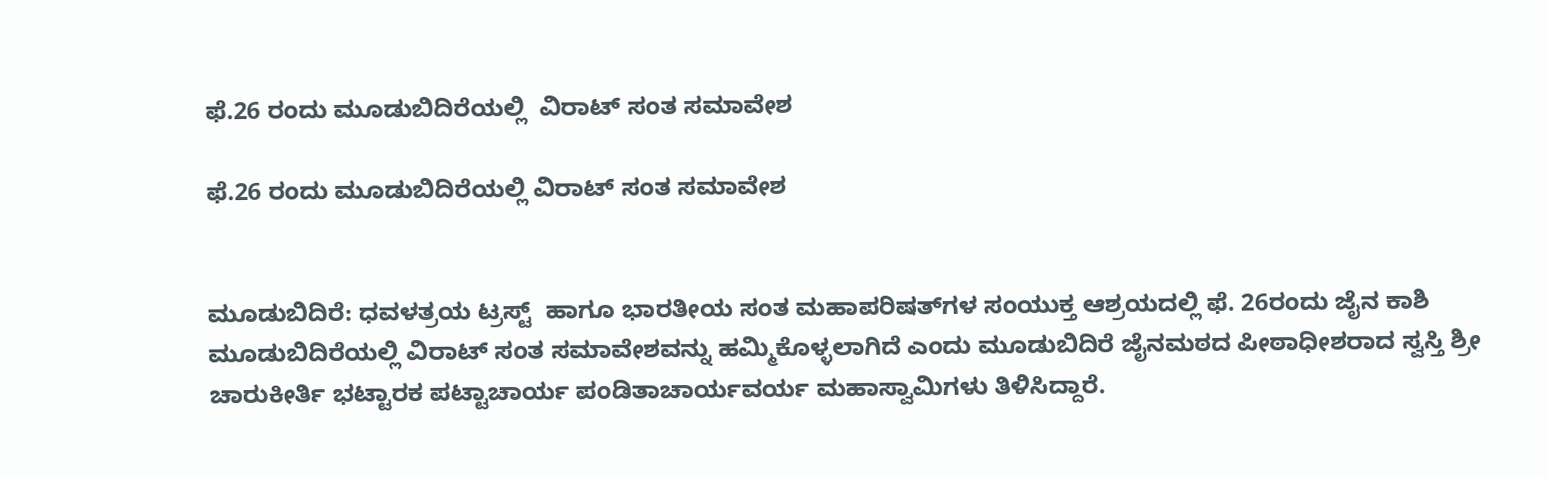ಫೆ.26 ರಂದು ಮೂಡುಬಿದಿರೆಯಲ್ಲಿ  ವಿರಾಟ್ ಸಂತ ಸಮಾವೇಶ

ಫೆ.26 ರಂದು ಮೂಡುಬಿದಿರೆಯಲ್ಲಿ ವಿರಾಟ್ ಸಂತ ಸಮಾವೇಶ


ಮೂಡುಬಿದಿರೆ: ಧವಳತ್ರಯ ಟ್ರಸ್ಟ್  ಹಾಗೂ ಭಾರತೀಯ ಸಂತ ಮಹಾಪರಿಷತ್‌ಗಳ ಸಂಯುಕ್ತ ಆಶ್ರಯದಲ್ಲಿ ಫೆ. 26ರಂದು ಜೈನ ಕಾಶಿ ಮೂಡುಬಿದಿರೆಯಲ್ಲಿ ವಿರಾಟ್ ಸಂತ ಸಮಾವೇಶವನ್ನು ಹಮ್ಮಿಕೊಳ್ಳಲಾಗಿದೆ ಎಂದು ಮೂಡುಬಿದಿರೆ ಜೈನಮಠದ ಪೀಠಾಧೀಶರಾದ ಸ್ವಸ್ತಿ ಶ್ರೀ ಚಾರುಕೀರ್ತಿ ಭಟ್ಟಾರಕ ಪಟ್ಟಾಚಾರ್ಯ ಪಂಡಿತಾಚಾರ್ಯವರ್ಯ ಮಹಾಸ್ವಾಮಿಗಳು ತಿಳಿಸಿದ್ದಾರೆ.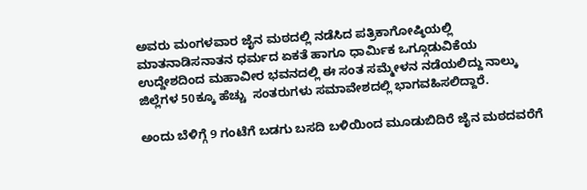ಅವರು ಮಂಗಳವಾರ ಜೈನ ಮಠದಲ್ಲಿ ನಡೆಸಿದ ಪತ್ರಿಕಾಗೋಷ್ಠಿಯಲ್ಲಿ ಮಾತನಾಡಿಸನಾತನ ಧರ್ಮದ ಏಕತೆ ಹಾಗೂ ಧಾರ್ಮಿಕ ಒಗ್ಗೂಡುವಿಕೆಯ ಉದ್ದೇಶದಿಂದ ಮಹಾವೀರ ಭವನದಲ್ಲಿ ಈ ಸಂತ ಸಮ್ಮೇಳನ ನಡೆಯಲಿದ್ದು ನಾಲ್ಕು ಜಿಲ್ಲೆಗಳ 50ಕ್ಕೂ ಹೆಚ್ಚು  ಸಂತರುಗಳು ಸಮಾವೇಶದಲ್ಲಿ ಭಾಗವಹಿಸಲಿದ್ದಾರೆ.

ಅಂದು ಬೆಳಿಗ್ಗೆ 9 ಗಂಟೆಗೆ ಬಡಗು ಬಸದಿ ಬಳಿಯಿಂದ ಮೂಡುಬಿದಿರೆ ಜೈನ ಮಠದವರೆಗೆ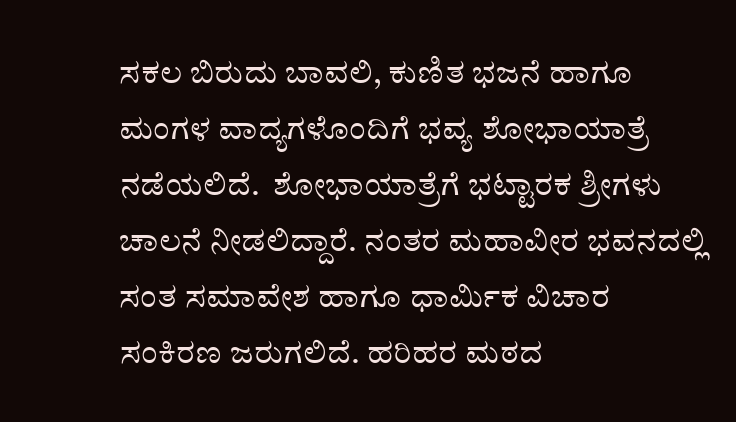ಸಕಲ ಬಿರುದು ಬಾವಲಿ, ಕುಣಿತ ಭಜನೆ ಹಾಗೂ ಮಂಗಳ ವಾದ್ಯಗಳೊಂದಿಗೆ ಭವ್ಯ ಶೋಭಾಯಾತ್ರೆ ನಡೆಯಲಿದೆ.  ಶೋಭಾಯಾತ್ರೆಗೆ ಭಟ್ಟಾರಕ ಶ್ರೀಗಳು ಚಾಲನೆ ನೀಡಲಿದ್ದಾರೆ. ನಂತರ ಮಹಾವೀರ ಭವನದಲ್ಲಿ ಸಂತ ಸಮಾವೇಶ ಹಾಗೂ ಧಾರ್ಮಿಕ ವಿಚಾರ ಸಂಕಿರಣ ಜರುಗಲಿದೆ. ಹರಿಹರ ಮಠದ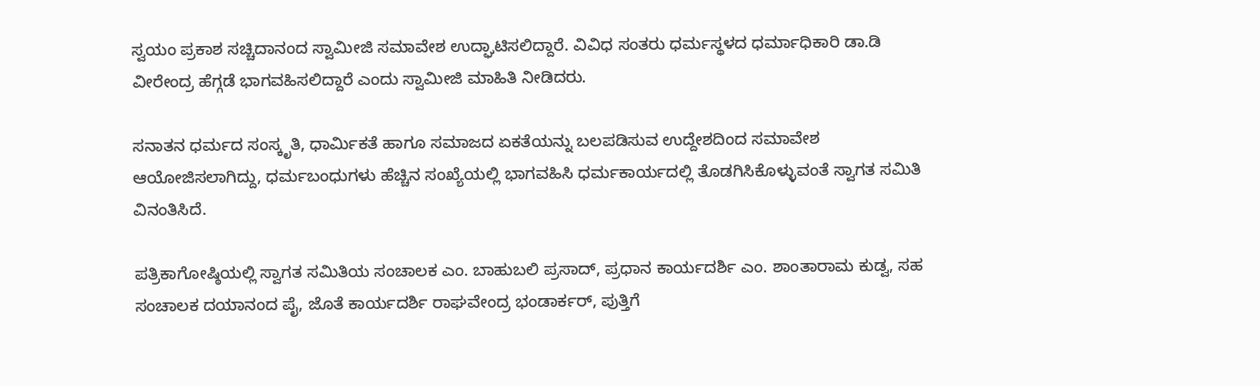ಸ್ವಯಂ ಪ್ರಕಾಶ ಸಚ್ಚಿದಾನಂದ ಸ್ವಾಮೀಜಿ ಸಮಾವೇಶ ಉದ್ಘಾಟಿಸಲಿದ್ದಾರೆ. ವಿವಿಧ ಸಂತರು ಧರ್ಮಸ್ಥಳದ ಧರ್ಮಾಧಿಕಾರಿ ಡಾ.ಡಿ ವೀರೇಂದ್ರ ಹೆಗ್ಗಡೆ ಭಾಗವಹಿಸಲಿದ್ದಾರೆ ಎಂದು ಸ್ವಾಮೀಜಿ ಮಾಹಿತಿ ನೀಡಿದರು.

ಸನಾತನ ಧರ್ಮದ ಸಂಸ್ಕೃತಿ, ಧಾರ್ಮಿಕತೆ ಹಾಗೂ ಸಮಾಜದ ಏಕತೆಯನ್ನು ಬಲಪಡಿಸುವ ಉದ್ದೇಶದಿಂದ ಸಮಾವೇಶ ಆಯೋಜಿಸಲಾಗಿದ್ದು, ಧರ್ಮಬಂಧುಗಳು ಹೆಚ್ಚಿನ ಸಂಖ್ಯೆಯಲ್ಲಿ ಭಾಗವಹಿಸಿ ಧರ್ಮಕಾರ್ಯದಲ್ಲಿ ತೊಡಗಿಸಿಕೊಳ್ಳುವಂತೆ ಸ್ವಾಗತ ಸಮಿತಿ ವಿನಂತಿಸಿದೆ.

ಪತ್ರಿಕಾಗೋಷ್ಠಿಯಲ್ಲಿ ಸ್ವಾಗತ ಸಮಿತಿಯ ಸಂಚಾಲಕ ಎಂ. ಬಾಹುಬಲಿ ಪ್ರಸಾದ್, ಪ್ರಧಾನ ಕಾರ್ಯದರ್ಶಿ ಎಂ. ಶಾಂತಾರಾಮ ಕುಡ್ವ, ಸಹ ಸಂಚಾಲಕ ದಯಾನಂದ ಪೈ, ಜೊತೆ ಕಾರ್ಯದರ್ಶಿ ರಾಘವೇಂದ್ರ ಭಂಡಾರ್ಕರ್, ಪುತ್ತಿಗೆ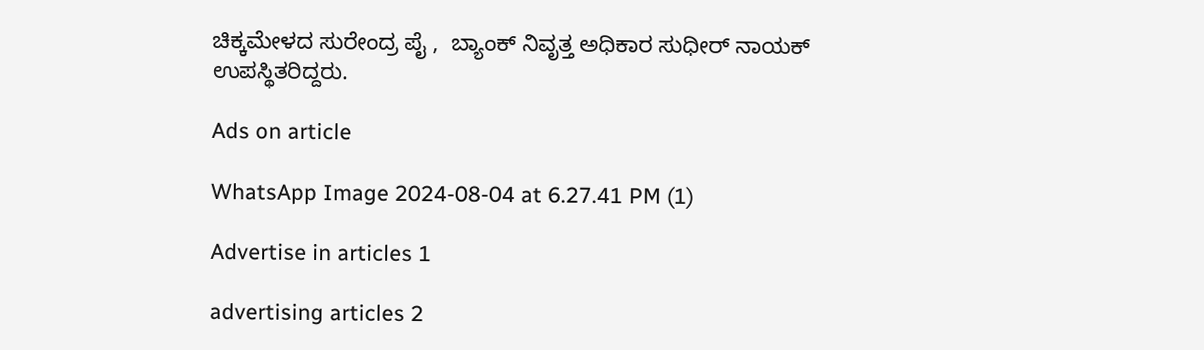ಚಿಕ್ಕಮೇಳದ ಸುರೇಂದ್ರ ಪೈ ,  ಬ್ಯಾಂಕ್ ನಿವೃತ್ತ ಅಧಿಕಾರ ಸುಧೀರ್ ನಾಯಕ್ ಉಪಸ್ಥಿತರಿದ್ದರು.

Ads on article

WhatsApp Image 2024-08-04 at 6.27.41 PM (1)

Advertise in articles 1

advertising articles 2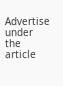Advertise under the article